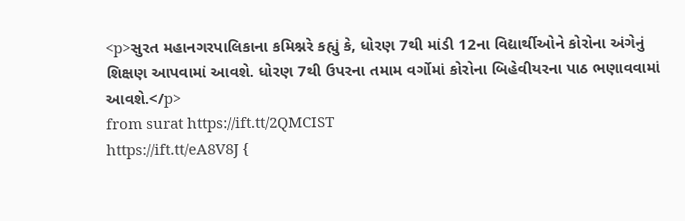<p>સુરત મહાનગરપાલિકાના કમિશ્નરે કહ્યું કે, ધોરણ 7થી માંડી 12ના વિદ્યાર્થીઓને કોરોના અંગેનું શિક્ષણ આપવામાં આવશે. ધોરણ 7થી ઉપરના તમામ વર્ગોમાં કોરોના બિહેવીયરના પાઠ ભણાવવામાં આવશે.</p>
from surat https://ift.tt/2QMCIST
https://ift.tt/eA8V8J {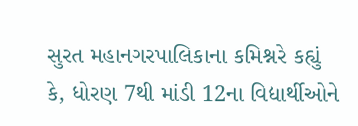સુરત મહાનગરપાલિકાના કમિશ્નરે કહ્યું કે, ધોરણ 7થી માંડી 12ના વિદ્યાર્થીઓને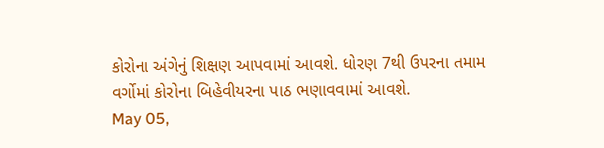કોરોના અંગેનું શિક્ષણ આપવામાં આવશે. ધોરણ 7થી ઉપરના તમામ વર્ગોમાં કોરોના બિહેવીયરના પાઠ ભણાવવામાં આવશે.
May 05,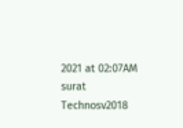2021 at 02:07AM surat
Technosv2018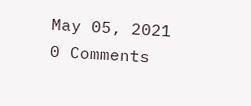May 05, 2021
0 Comments